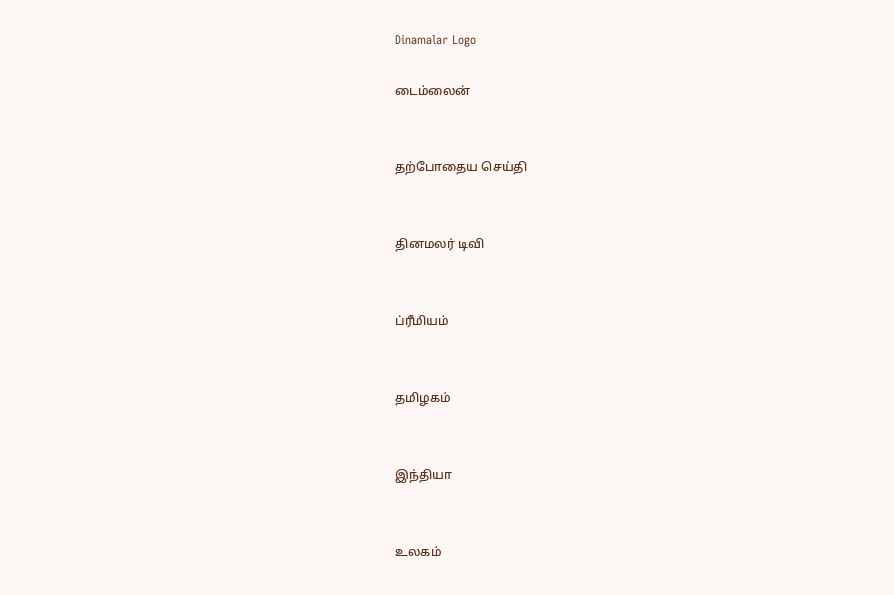Dinamalar Logo

டைம்லைன்


தற்போதைய செய்தி


தினமலர் டிவி


ப்ரீமியம்


தமிழகம்


இந்தியா


உலகம்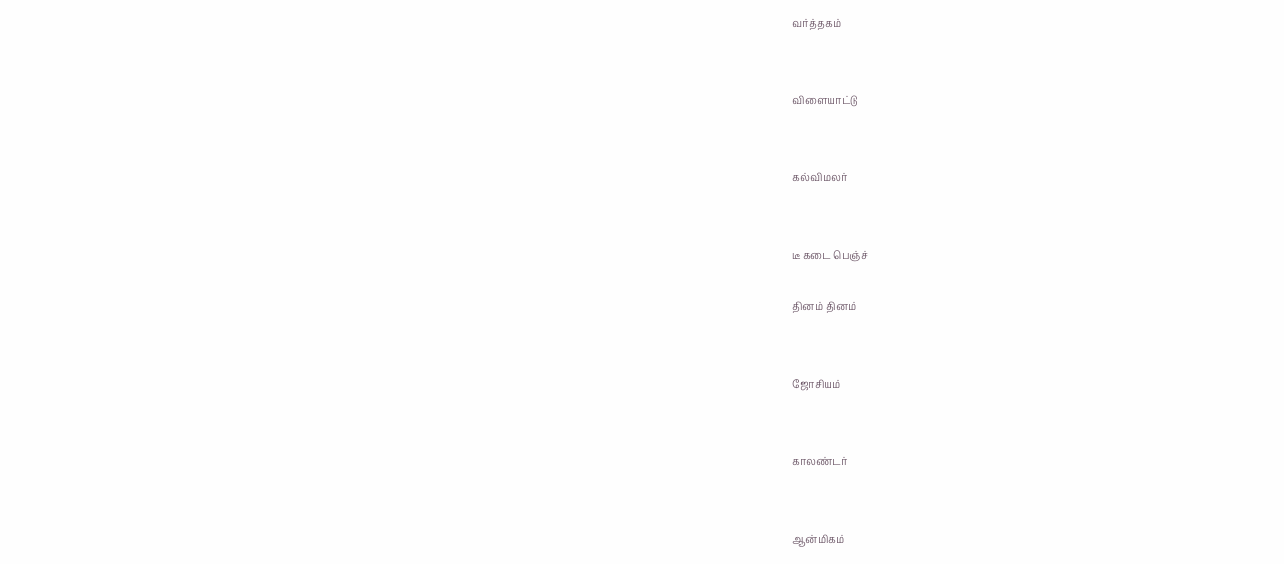வர்த்தகம்


விளையாட்டு


கல்விமலர்


டீ கடை பெஞ்ச்

தினம் தினம்


ஜோசியம்


காலண்டர்


ஆன்மிகம்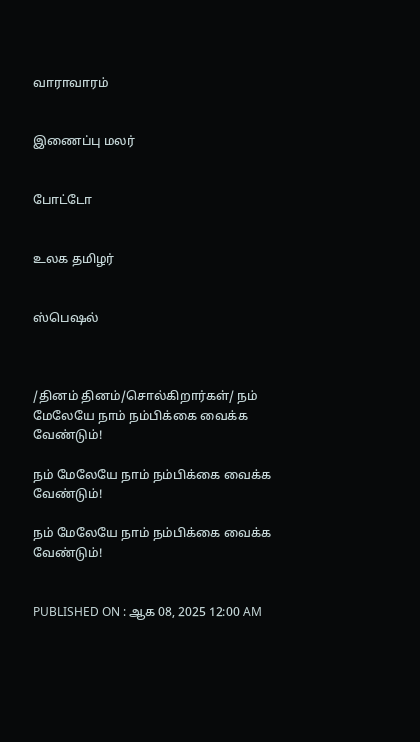வாராவாரம்


இணைப்பு மலர்


போட்டோ


உலக தமிழர்


ஸ்பெஷல்



/தினம் தினம்/சொல்கிறார்கள்/ நம் மேலேயே நாம் நம்பிக்கை வைக்க வேண்டும்!

நம் மேலேயே நாம் நம்பிக்கை வைக்க வேண்டும்!

நம் மேலேயே நாம் நம்பிக்கை வைக்க வேண்டும்!


PUBLISHED ON : ஆக 08, 2025 12:00 AM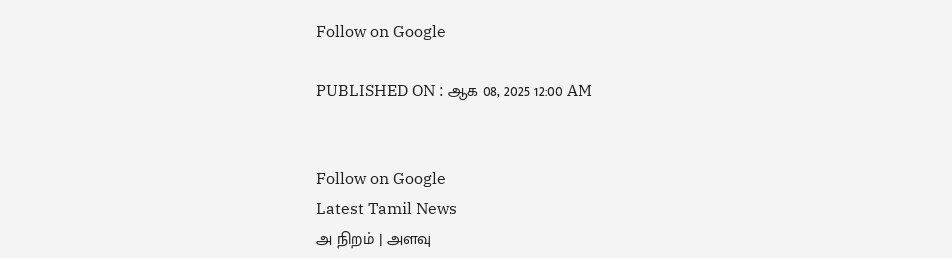Follow on Google

PUBLISHED ON : ஆக 08, 2025 12:00 AM


Follow on Google
Latest Tamil News
அ நிறம் | அளவு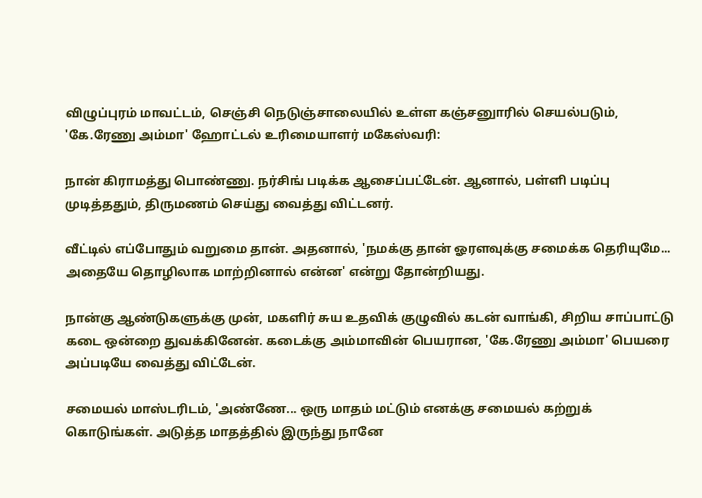விழுப்புரம் மாவட்டம், செஞ்சி நெடுஞ்சாலையில் உள்ள கஞ்சனுாரில் செயல்படும், 'கே.ரேணு அம்மா' ஹோட்டல் உரிமையாளர் மகேஸ்வரி:

நான் கிராமத்து பொண்ணு. நர்சிங் படிக்க ஆசைப்பட்டேன். ஆனால், பள்ளி படிப்பு முடித்ததும், திருமணம் செய்து வைத்து விட்டனர்.

வீட்டில் எப்போதும் வறுமை தான். அதனால், 'நமக்கு தான் ஓரளவுக்கு சமைக்க தெரியுமே... அதையே தொழிலாக மாற்றினால் என்ன' என்று தோன்றியது.

நான்கு ஆண்டுகளுக்கு முன், மகளிர் சுய உதவிக் குழுவில் கடன் வாங்கி, சிறிய சாப்பாட்டு கடை ஒன்றை துவக்கினேன். கடைக்கு அம்மாவின் பெயரான, 'கே.ரேணு அம்மா' பெயரை அப்படியே வைத்து விட்டேன்.

சமையல் மாஸ்டரிடம், 'அண்ணே... ஒரு மாதம் மட்டும் எனக்கு சமையல் கற்றுக் கொடுங்கள். அடுத்த மாதத்தில் இருந்து நானே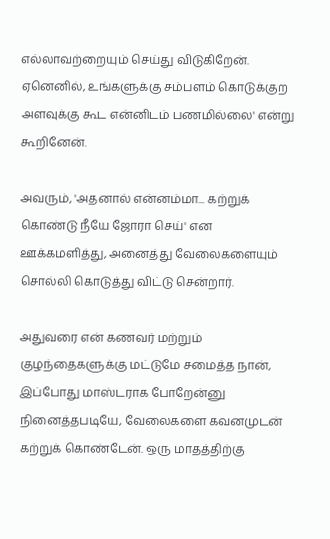எல்லாவற்றையும் செய்து விடுகிறேன். ஏனெனில், உங்களுக்கு சம்பளம் கொடுக்குற அளவுக்கு கூட என்னிடம் பணமில்லை' என்று கூறினேன்.

அவரும், 'அதனால் என்னம்மா... கற்றுக் கொண்டு நீயே ஜோரா செய்' என ஊக்கமளித்து, அனைத்து வேலைகளையும் சொல்லி கொடுத்து விட்டு சென்றார்.

அதுவரை என் கணவர் மற்றும் குழந்தைகளுக்கு மட்டுமே சமைத்த நான், இப்போது மாஸ்டராக போறேன்னு நினைத்தபடியே, வேலைகளை கவனமுடன் கற்றுக் கொண்டேன். ஒரு மாதத்திற்கு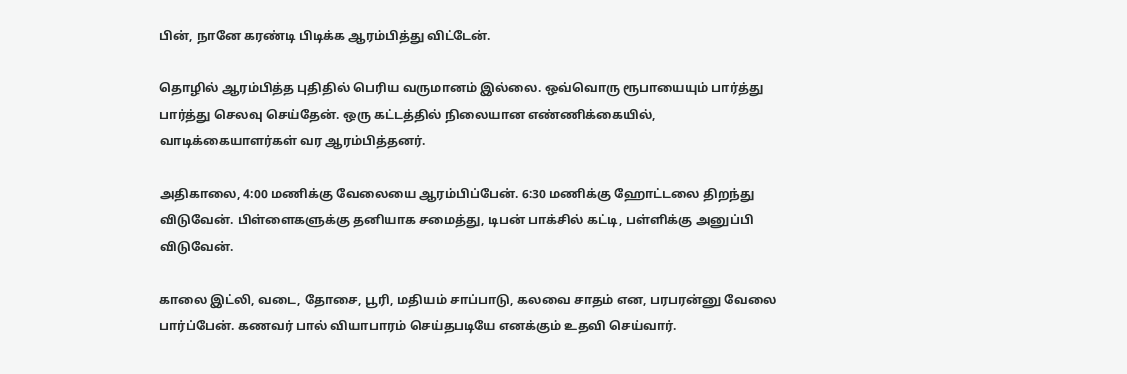பின், நானே கரண்டி பிடிக்க ஆரம்பித்து விட்டேன்.

தொழில் ஆரம்பித்த புதிதில் பெரிய வருமானம் இல்லை. ஒவ்வொரு ரூபாயையும் பார்த்து பார்த்து செலவு செய்தேன். ஒரு கட்டத்தில் நிலையான எண்ணிக்கையில், வாடிக்கையாளர்கள் வர ஆரம்பித்தனர்.

அதிகாலை, 4:00 மணிக்கு வேலையை ஆரம்பிப்பேன். 6:30 மணிக்கு ஹோட்டலை திறந்து விடுவேன். பிள்ளைகளுக்கு தனியாக சமைத்து, டிபன் பாக்சில் கட்டி, பள்ளிக்கு அனுப்பி விடுவேன்.

காலை இட்லி, வடை, தோசை, பூரி, மதியம் சாப்பாடு, கலவை சாதம் என, பரபரன்னு வேலை பார்ப்பேன். கணவர் பால் வியாபாரம் செய்தபடியே எனக்கும் உதவி செய்வார்.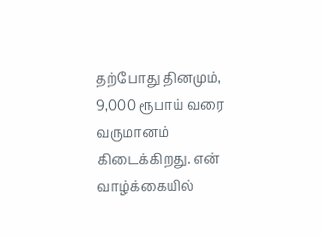தற்போது தினமும், 9,000 ரூபாய் வரை வருமானம் கிடைக்கிறது. என் வாழ்க்கையில்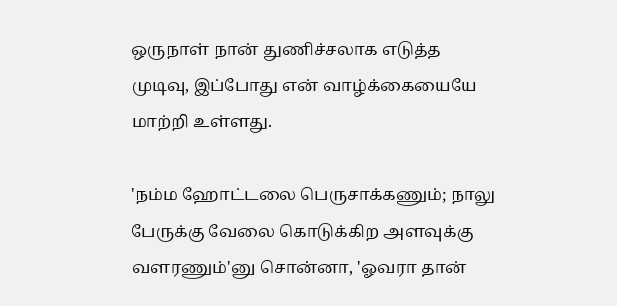ஒருநாள் நான் துணிச்சலாக எடுத்த முடிவு, இப்போது என் வாழ்க்கையையே மாற்றி உள்ளது.

'நம்ம ஹோட்டலை பெருசாக்கணும்; நாலு பேருக்கு வேலை கொடுக்கிற அளவுக்கு வளரணும்'னு சொன்னா, 'ஓவரா தான்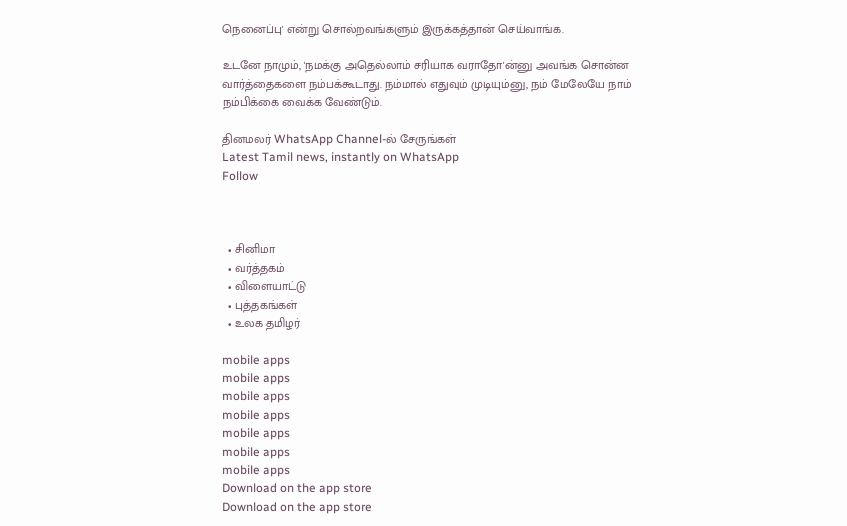நெனைப்பு' என்று சொல்றவங்களும் இருக்கத்தான் செய்வாங்க.

உடனே நாமும், 'நமக்கு அதெல்லாம் சரியாக வராதோ'ன்னு அவங்க சொன்ன வார்த்தைகளை நம்பக்கூடாது. நம்மால் எதுவும் முடியும்னு, நம் மேலேயே நாம் நம்பிக்கை வைக்க வேண்டும்.

தினமலர் WhatsApp Channel-ல் சேருங்கள்
Latest Tamil news, instantly on WhatsApp
Follow



  • சினிமா
  • வர்த்தகம்
  • விளையாட்டு
  • புத்தகங்கள்
  • உலக தமிழர்

mobile apps
mobile apps
mobile apps
mobile apps
mobile apps
mobile apps
mobile apps
Download on the app store
Download on the app store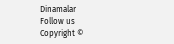Dinamalar
Follow us
Copyright ©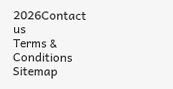2026Contact us
Terms & Conditions
Sitemap